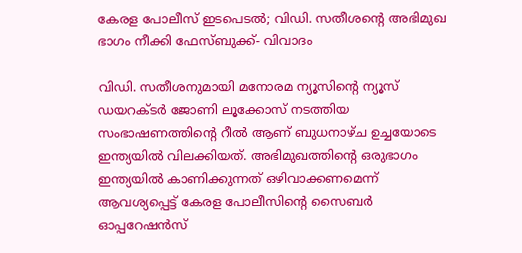കേരള പോലീസ് ഇടപെടൽ; വിഡി. സതീശന്റെ അഭിമുഖ ഭാഗം നീക്കി ഫേസ്ബുക്ക്- വിവാദം

വിഡി. സതീശനുമായി മനോരമ ന്യൂസിന്റെ ന്യൂസ് ഡയറക്‌ടർ ജോണി ലൂക്കോസ് നടത്തിയ സംഭാഷണത്തിന്റെ റീൽ ആണ് ബുധനാഴ്‌ച ഉച്ചയോടെ ഇന്ത്യയിൽ വിലക്കിയത്. അഭിമുഖത്തിന്റെ ഒരുഭാഗം ഇന്ത്യയിൽ കാണിക്കുന്നത് ഒഴിവാക്കണമെന്ന് ആവശ്യപ്പെട്ട് കേരള പോലീസിന്റെ സൈബർ ഓപ്പറേഷൻസ്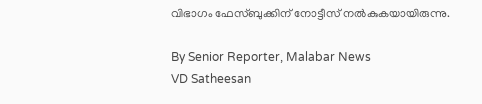വിഭാഗം ഫേസ്ബുക്കിന് നോട്ടീസ് നൽകുകയായിരുന്നു.

By Senior Reporter, Malabar News
VD Satheesan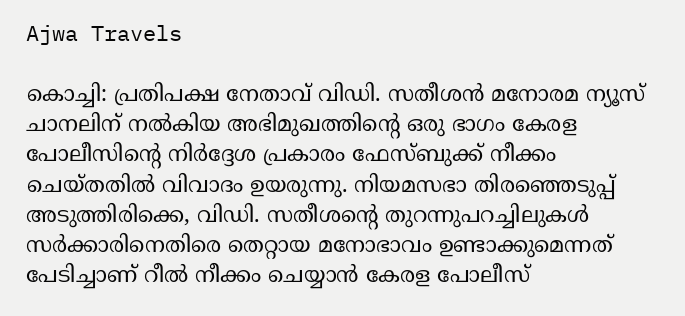Ajwa Travels

കൊച്ചി: പ്രതിപക്ഷ നേതാവ് വിഡി. സതീശൻ മനോരമ ന്യൂസ് ചാനലിന് നൽകിയ അഭിമുഖത്തിന്റെ ഒരു ഭാഗം കേരള പോലീസിന്റെ നിർദ്ദേശ പ്രകാരം ഫേസ്ബുക്ക് നീക്കം ചെയ്‌തതിൽ വിവാദം ഉയരുന്നു. നിയമസഭാ തിരഞ്ഞെടുപ്പ് അടുത്തിരിക്കെ, വിഡി. സതീശന്റെ തുറന്നുപറച്ചിലുകൾ സർക്കാരിനെതിരെ തെറ്റായ മനോഭാവം ഉണ്ടാക്കുമെന്നത് പേടിച്ചാണ് റീൽ നീക്കം ചെയ്യാൻ കേരള പോലീസ്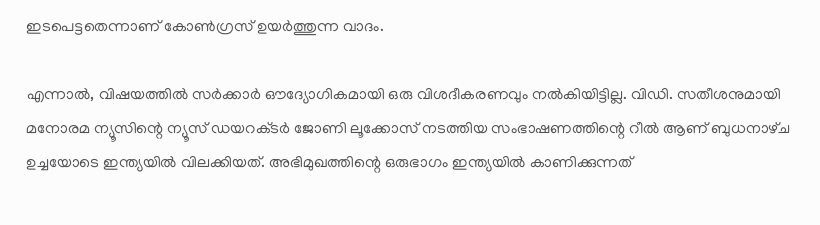ഇടപെട്ടതെന്നാണ് കോൺഗ്രസ് ഉയർത്തുന്ന വാദം.

എന്നാൽ, വിഷയത്തിൽ സർക്കാർ ഔദ്യോഗികമായി ഒരു വിശദീകരണവും നൽകിയിട്ടില്ല. വിഡി. സതീശനുമായി മനോരമ ന്യൂസിന്റെ ന്യൂസ് ഡയറക്‌ടർ ജോണി ലൂക്കോസ് നടത്തിയ സംഭാഷണത്തിന്റെ റീൽ ആണ് ബുധനാഴ്‌ച ഉച്ചയോടെ ഇന്ത്യയിൽ വിലക്കിയത്. അഭിമുഖത്തിന്റെ ഒരുഭാഗം ഇന്ത്യയിൽ കാണിക്കുന്നത്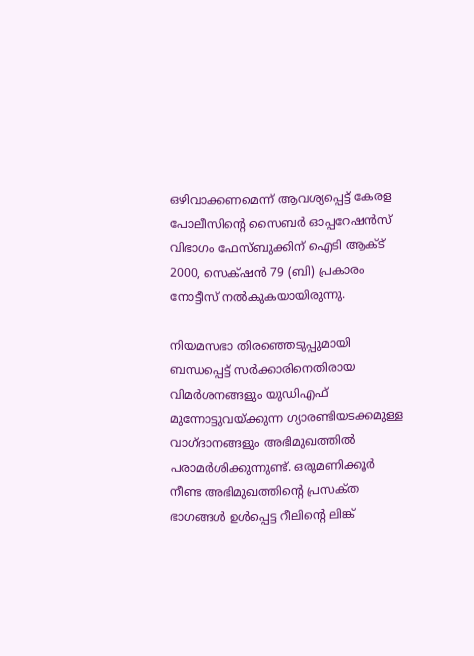ഒഴിവാക്കണമെന്ന് ആവശ്യപ്പെട്ട് കേരള പോലീസിന്റെ സൈബർ ഓപ്പറേഷൻസ് വിഭാഗം ഫേസ്ബുക്കിന് ഐടി ആക്‌ട് 2000, സെക്‌ഷൻ 79 (ബി) പ്രകാരം നോട്ടീസ് നൽകുകയായിരുന്നു.

നിയമസഭാ തിരഞ്ഞെടുപ്പുമായി ബന്ധപ്പെട്ട് സർക്കാരിനെതിരായ വിമർശനങ്ങളും യുഡിഎഫ് മുന്നോട്ടുവയ്‌ക്കുന്ന ഗ്യാരണ്ടിയടക്കമുള്ള വാഗ്‌ദാനങ്ങളും അഭിമുഖത്തിൽ പരാമർശിക്കുന്നുണ്ട്. ഒരുമണിക്കൂർ നീണ്ട അഭിമുഖത്തിന്റെ പ്രസക്‌ത ഭാഗങ്ങൾ ഉൾപ്പെട്ട റീലിന്റെ ലിങ്ക്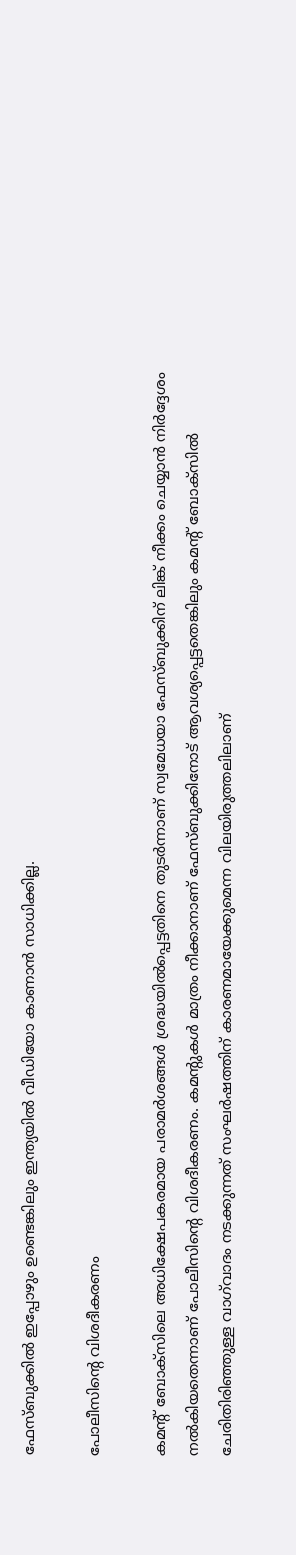ഫേസ്ബുക്കിൽ ഇപ്പോഴും ഉണ്ടെങ്കിലും ഇന്ത്യയിൽ വീഡിയോ കാണാൻ സാധിക്കില്ല.

പോലീസിന്റെ വിശദീകരണം

കമന്റ് ബോക്‌സിലെ അധിക്ഷേപകരമായ പരാമർശങ്ങൾ ശ്രദ്ധയിൽപ്പെട്ടതിനെ തുടർന്നാണ് സ്വമേധയാ ഫേസ്ബുക്കിന് ലിങ്ക് നീക്കം ചെയ്യാൻ നിർദ്ദേശം നൽകിയതെന്നാണ് പോലീസിന്റെ വിശദീകരണം. കമന്റുകൾ മാത്രം നീക്കാനാണ് ഫേസ്ബുക്കിനോട് ആവശ്യപ്പെട്ടതെങ്കിലും കമന്റ് ബോക്‌സിൽ ചേരിതിരിഞ്ഞുള്ള വാഗ്‌വാദം നടക്കുന്നത് സംഘർഷത്തിന് കാരണമായേക്കുമെന്ന വിലയിരുത്തലിലാണ്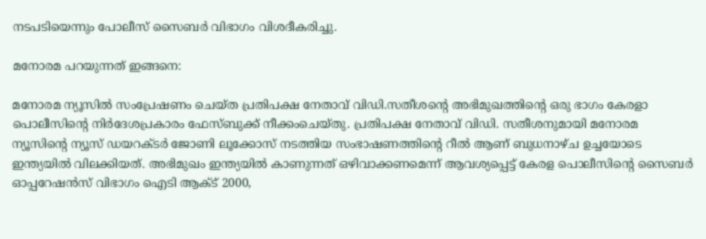നടപടിയെന്നും പോലീസ് സൈബർ വിഭാഗം വിശദീകരിച്ചു.

മനോരമ പറയുന്നത് ഇങ്ങനെ:

മനോരമ ന്യൂസില്‍ സംപ്രേഷണം ചെയ്‌ത പ്രതിപക്ഷ നേതാവ് വിഡി.സതീശന്റെ അഭിമുഖത്തിന്റെ ഒരു ഭാഗം കേരളാ പൊലീസിന്റെ നിര്‍ദേശപ്രകാരം ഫേസ്ബുക്ക് നീക്കംചെയ്‌തു. പ്രതിപക്ഷ നേതാവ് വിഡി. സതീശനുമായി മനോരമ ന്യൂസിന്റെ ന്യൂസ് ഡയറക്‌ടർ ജോണി ലൂക്കോസ് നടത്തിയ സംഭാഷണത്തിന്റെ റീല്‍ ആണ് ബുധനാഴ്‌ച ഉച്ചയോടെ ഇന്ത്യയില്‍ വിലക്കിയത്. അഭിമുഖം ഇന്ത്യയില്‍ കാണുന്നത് ഒഴിവാക്കണമെന്ന് ആവശ്യപ്പെട്ട് കേരള പൊലീസിന്റെ സൈബര്‍ ഓപ്പറേഷന്‍സ് വിഭാഗം ഐടി ആക്‌ട് 2000,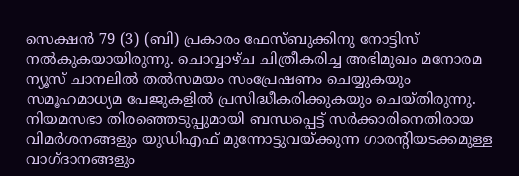സെക്ഷന്‍ 79 (3) (ബി) പ്രകാരം ഫേസ്ബുക്കിനു നോട്ടിസ് നല്‍കുകയായിരുന്നു. ചൊവ്വാഴ്‌ച ചിത്രീകരിച്ച അഭിമുഖം മനോരമ ന്യൂസ് ചാനലില്‍ തല്‍സമയം സംപ്രേഷണം ചെയ്യുകയും സമൂഹമാധ്യമ പേജുകളില്‍ പ്രസിദ്ധീകരിക്കുകയും ചെയ്‌തിരുന്നു. നിയമസഭാ തിരഞ്ഞെടുപ്പുമായി ബന്ധപ്പെട്ട് സര്‍ക്കാരിനെതിരായ വിമര്‍ശനങ്ങളും യുഡിഎഫ് മുന്നോട്ടുവയ്ക്കുന്ന ഗാരന്റിയടക്കമുള്ള വാഗ്‌ദാനങ്ങളും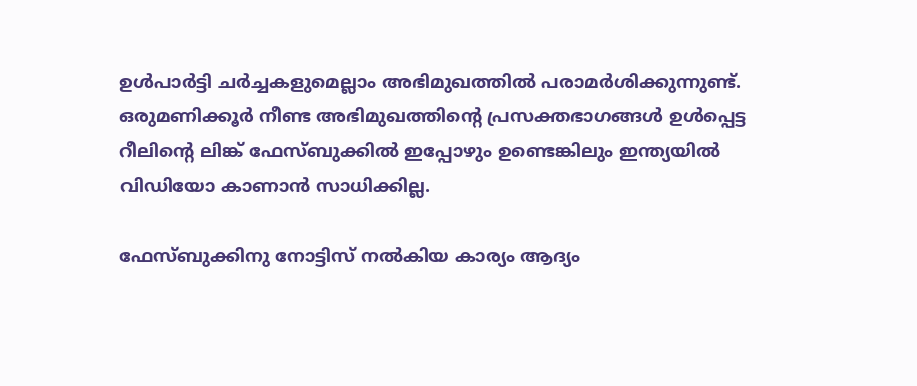ഉള്‍പാര്‍ട്ടി ചര്‍ച്ചകളുമെല്ലാം അഭിമുഖത്തില്‍ പരാമര്‍ശിക്കുന്നുണ്ട്. ഒരുമണിക്കൂര്‍ നീണ്ട അഭിമുഖത്തിന്റെ പ്രസക്തഭാഗങ്ങള്‍ ഉള്‍പ്പെട്ട റീലിന്റെ ലിങ്ക് ഫേസ്ബുക്കില്‍ ഇപ്പോഴും ഉണ്ടെങ്കിലും ഇന്ത്യയില്‍ വിഡിയോ കാണാന്‍ സാധിക്കില്ല.

ഫേസ്ബുക്കിനു നോട്ടിസ് നല്‍കിയ കാര്യം ആദ്യം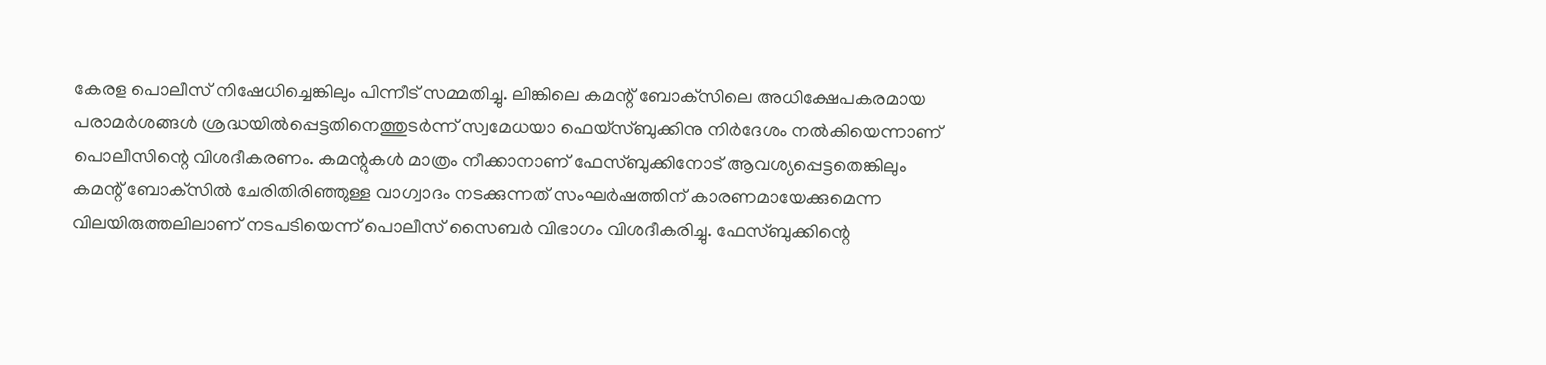കേരള പൊലീസ് നിഷേധിച്ചെങ്കിലും പിന്നീട് സമ്മതിച്ചു. ലിങ്കിലെ കമന്റ് ബോക്‌സിലെ അധിക്ഷേപകരമായ പരാമര്‍ശങ്ങള്‍ ശ്രദ്ധയില്‍പ്പെട്ടതിനെത്തുടര്‍ന്ന് സ്വമേധയാ ഫെയ്‌സ്ബുക്കിനു നിര്‍ദേശം നല്‍കിയെന്നാണ് പൊലീസിന്റെ വിശദീകരണം. കമന്റുകള്‍ മാത്രം നീക്കാനാണ് ഫേസ്ബുക്കിനോട് ആവശ്യപ്പെട്ടതെങ്കിലും കമന്റ് ബോക്‌സില്‍ ചേരിതിരിഞ്ഞുള്ള വാഗ്വാദം നടക്കുന്നത് സംഘര്‍ഷത്തിന് കാരണമായേക്കുമെന്ന വിലയിരുത്തലിലാണ് നടപടിയെന്ന് പൊലീസ് സൈബര്‍ വിഭാഗം വിശദീകരിച്ചു. ഫേസ്ബുക്കിന്റെ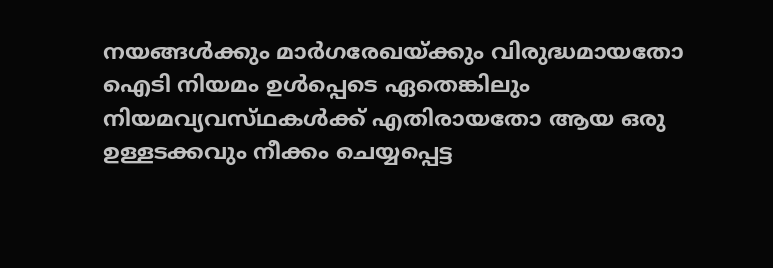നയങ്ങള്‍ക്കും മാര്‍ഗരേഖയ്‌ക്കും വിരുദ്ധമായതോ ഐടി നിയമം ഉള്‍പ്പെടെ ഏതെങ്കിലും നിയമവ്യവസ്‌ഥകള്‍ക്ക് എതിരായതോ ആയ ഒരു ഉള്ളടക്കവും നീക്കം ചെയ്യപ്പെട്ട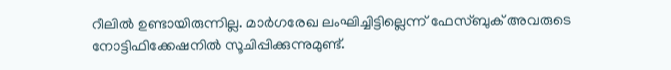റീലില്‍ ഉണ്ടായിരുന്നില്ല. മാര്‍ഗരേഖ ലംഘിച്ചിട്ടില്ലെന്ന് ഫേസ്ബുക് അവരുടെ നോട്ടിഫിക്കേഷനില്‍ സൂചിപ്പിക്കുന്നുമുണ്ട്.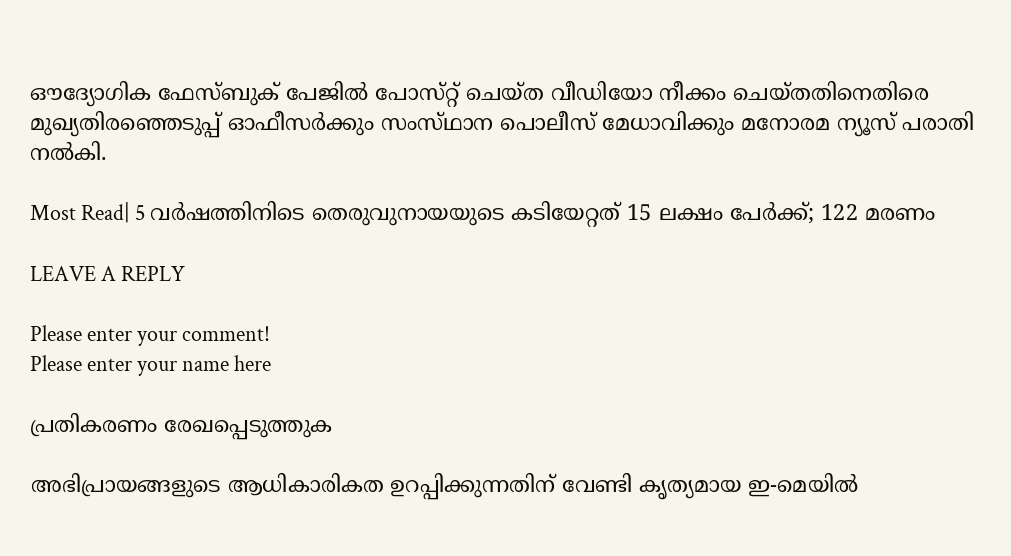ഔദ്യോഗിക ഫേസ്ബുക് പേജില്‍ പോസ്‌റ്റ് ചെയ്‌ത വീഡിയോ നീക്കം ചെയ്‌തതിനെതിരെ മുഖ്യതിരഞ്ഞെടുപ്പ് ഓഫീസര്‍ക്കും സംസ്‌ഥാന പൊലീസ് മേധാവിക്കും മനോരമ ന്യൂസ് പരാതി നല്‍കി.

Most Read| 5 വർഷത്തിനിടെ തെരുവുനായയുടെ കടിയേറ്റത് 15 ലക്ഷം പേർക്ക്; 122 മരണം

LEAVE A REPLY

Please enter your comment!
Please enter your name here

പ്രതികരണം രേഖപ്പെടുത്തുക

അഭിപ്രായങ്ങളുടെ ആധികാരികത ഉറപ്പിക്കുന്നതിന് വേണ്ടി കൃത്യമായ ഇ-മെയിൽ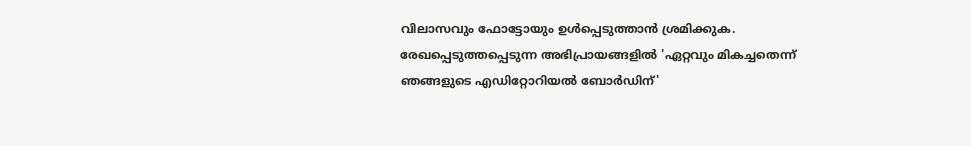വിലാസവും ഫോട്ടോയും ഉൾപ്പെടുത്താൻ ശ്രമിക്കുക. രേഖപ്പെടുത്തപ്പെടുന്ന അഭിപ്രായങ്ങളിൽ 'ഏറ്റവും മികച്ചതെന്ന് ഞങ്ങളുടെ എഡിറ്റോറിയൽ ബോർഡിന്'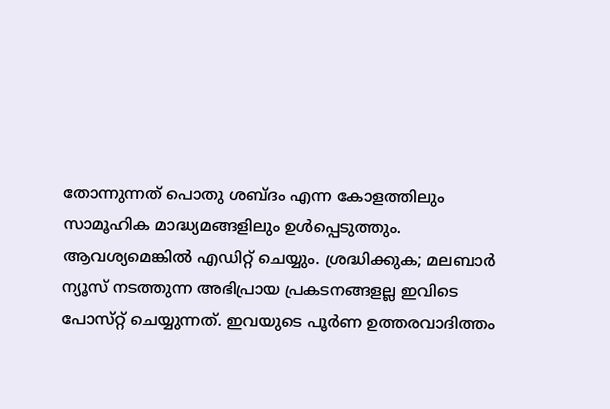തോന്നുന്നത് പൊതു ശബ്‌ദം എന്ന കോളത്തിലും സാമൂഹിക മാദ്ധ്യമങ്ങളിലും ഉൾപ്പെടുത്തും. ആവശ്യമെങ്കിൽ എഡിറ്റ് ചെയ്യും. ശ്രദ്ധിക്കുക; മലബാർ ന്യൂസ് നടത്തുന്ന അഭിപ്രായ പ്രകടനങ്ങളല്ല ഇവിടെ പോസ്‌റ്റ് ചെയ്യുന്നത്. ഇവയുടെ പൂർണ ഉത്തരവാദിത്തം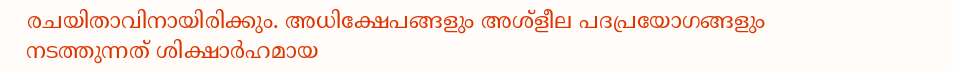രചയിതാവിനായിരിക്കും. അധിക്ഷേപങ്ങളും അശ്‌ളീല പദപ്രയോഗങ്ങളും നടത്തുന്നത് ശിക്ഷാർഹമായ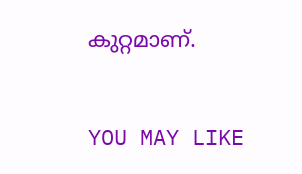കുറ്റമാണ്.

YOU MAY LIKE